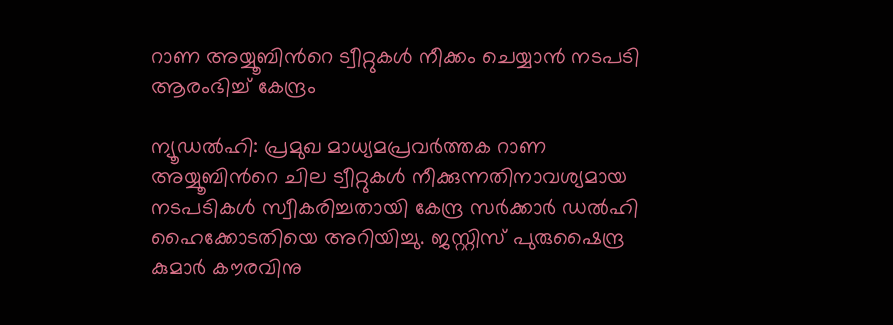റാണ അയ്യൂബിന്‍റെ ട്വീറ്റുകൾ നീക്കം ചെയ്യാൻ നടപടി ആരംഭിച്ച് കേന്ദ്രം

ന്യൂഡൽഹി: പ്രമുഖ മാധ്യമപ്രവർത്തക റാണ അയ്യൂബിന്‍റെ ചില ട്വീറ്റുകൾ നീക്കുന്നതിനാവശ്യമായ നടപടികൾ സ്വീകരിച്ചതായി കേന്ദ്ര സർക്കാർ ഡൽഹി ഹൈക്കോടതിയെ അറിയിച്ചു. ജസ്റ്റിസ് പുരുഷൈന്ദ്ര കുമാർ കൗരവിനു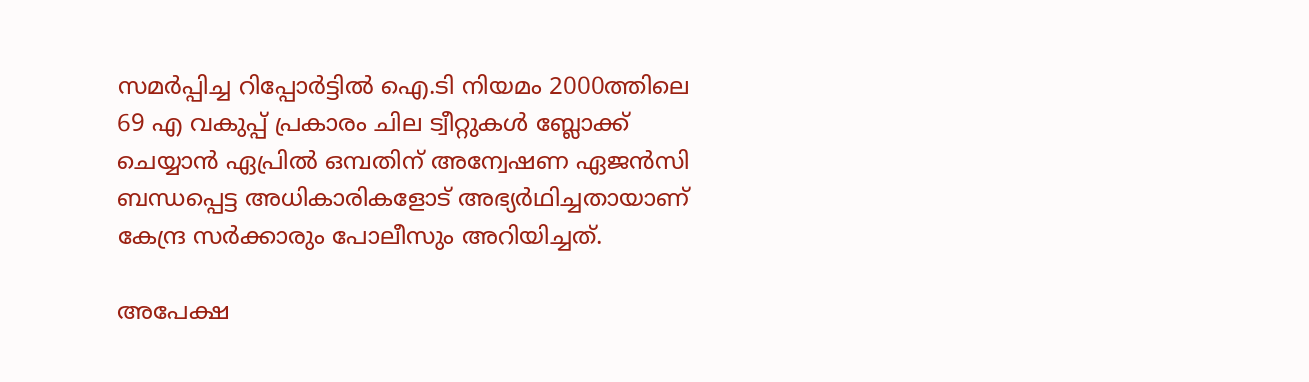സമർപ്പിച്ച റിപ്പോർട്ടിൽ ഐ.ടി നിയമം 2000ത്തിലെ 69 എ വകുപ്പ് പ്രകാരം ചില ട്വീറ്റുകൾ ബ്ലോക്ക് ചെയ്യാൻ ഏപ്രിൽ ഒമ്പതിന് അന്വേഷണ ഏജൻസി ബന്ധപ്പെട്ട അധികാരികളോട് അഭ്യർഥിച്ചതായാണ് കേന്ദ്ര സർക്കാരും പോലീസും അറിയിച്ചത്.

അപേക്ഷ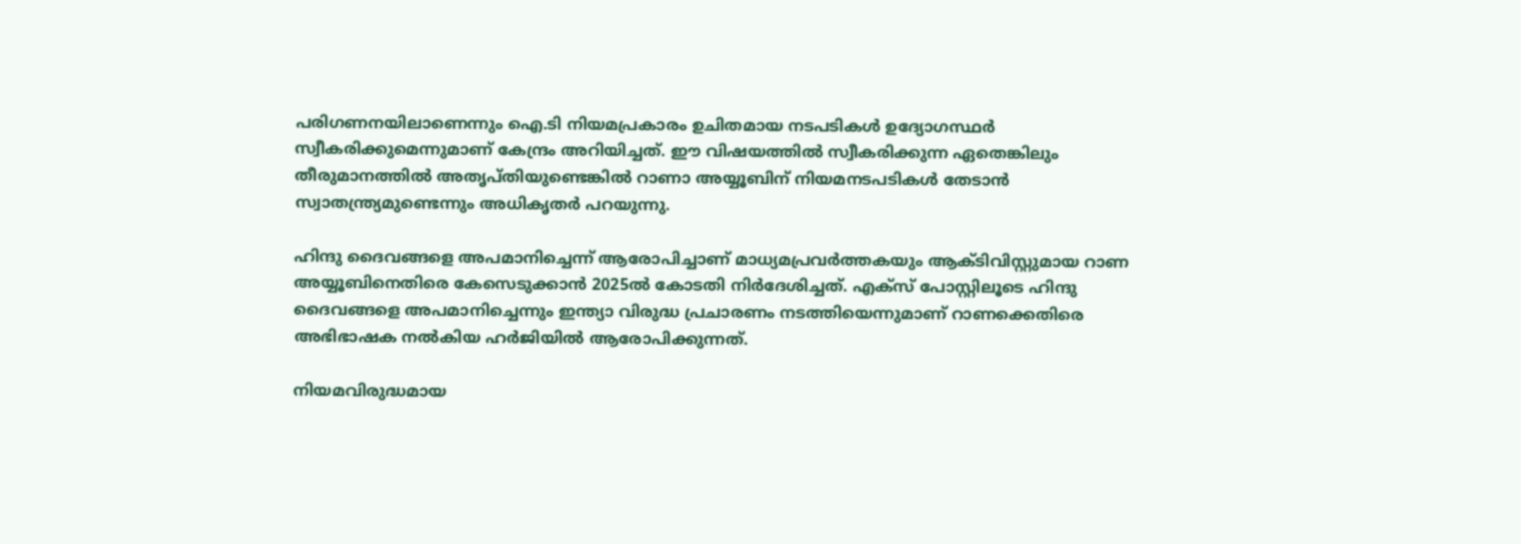പരിഗണനയിലാണെന്നും ഐ.ടി നിയമപ്രകാരം ഉചിതമായ നടപടികൾ ഉദ്യോഗസ്ഥർ സ്വീകരിക്കുമെന്നുമാണ് കേന്ദ്രം അറിയിച്ചത്. ഈ വിഷയത്തിൽ സ്വീകരിക്കുന്ന ഏതെങ്കിലും തീരുമാനത്തിൽ അതൃപ്തിയുണ്ടെങ്കിൽ റാണാ അയ്യൂബിന് നിയമനടപടികൾ തേടാൻ സ്വാതന്ത്ര്യമുണ്ടെന്നും അധികൃതർ പറയുന്നു.

ഹിന്ദു ദൈവങ്ങളെ അപമാനിച്ചെന്ന് ആരോപിച്ചാണ് മാധ്യമപ്രവർത്തകയും ആക്ടിവിസ്റ്റുമായ റാണ അയ്യൂബിനെതിരെ കേസെടുക്കാൻ 2025ൽ കോടതി നിർദേശിച്ചത്. എക്സ് പോസ്റ്റിലൂടെ ഹിന്ദു ദൈവങ്ങളെ അപമാനിച്ചെന്നും ഇന്ത്യാ വിരുദ്ധ പ്രചാരണം നടത്തിയെന്നുമാണ് റാണക്കെതിരെ അഭിഭാഷക നൽകിയ ഹർജിയിൽ ആരോപിക്കുന്നത്.

നിയമവിരുദ്ധമായ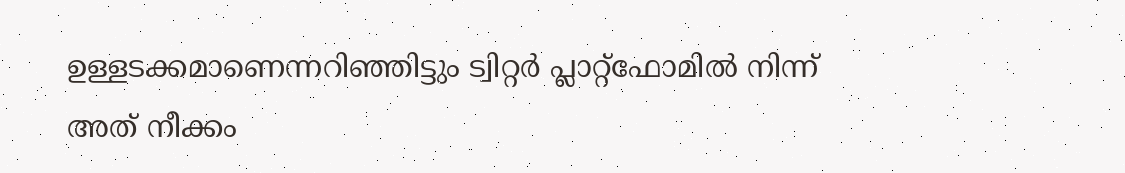ഉള്ളടക്കമാണെന്നറിഞ്ഞിട്ടും ട്വിറ്റർ പ്ലാറ്റ്ഫോമിൽ നിന്ന് അത് നീക്കം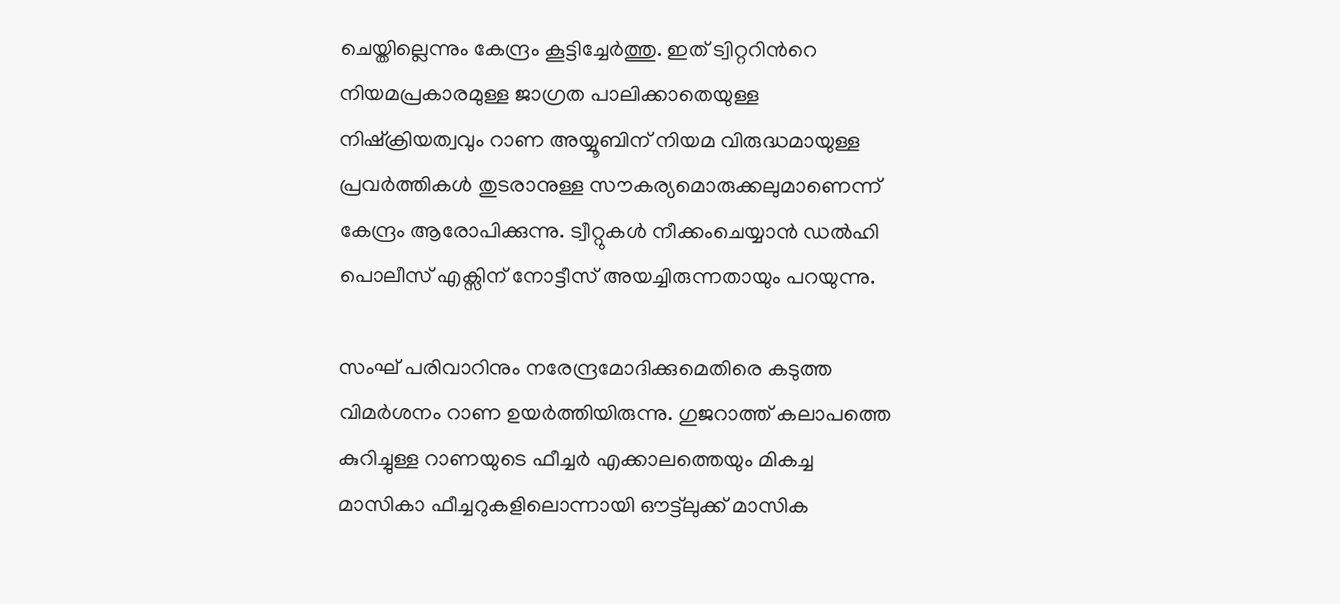ചെയ്തില്ലെന്നും കേന്ദ്രം കൂട്ടിച്ചേർത്തു. ഇത് ട്വിറ്ററിന്‍റെ നിയമപ്രകാരമുള്ള ജാഗ്രത പാലിക്കാതെയുള്ള നിഷ്ക്രിയത്വവും റാണ അയ്യൂബിന് നിയമ വിരുദ്ധമായുള്ള പ്രവർത്തികൾ തുടരാനുള്ള സൗകര്യമൊരുക്കലുമാണെന്ന് കേന്ദ്രം ആരോപിക്കുന്നു. ട്വീറ്റുകൾ നീക്കംചെയ്യാൻ ഡൽഹി പൊലീസ് എക്സിന് നോട്ടീസ് അയച്ചിരുന്നതായും പറയുന്നു.

സംഘ് പരിവാറിനും നരേന്ദ്രമോദിക്കുമെതിരെ കടുത്ത വിമർശനം റാണ ഉയർത്തിയിരുന്നു. ഗുജറാത്ത് കലാപത്തെ കുറിച്ചുള്ള റാണയുടെ ഫീച്ചർ എക്കാലത്തെയും മികച്ച മാസികാ ഫീച്ചറുകളിലൊന്നായി ഔട്ട്‍ലുക്ക് മാസിക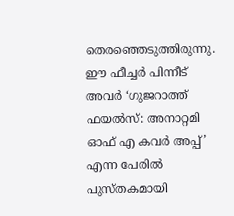തെരഞ്ഞെടുത്തിരുന്നു. ഈ ഫീച്ചർ പിന്നീട് അവർ ‘ഗുജറാത്ത് ഫയൽസ്: അനാറ്റമി ഓഫ് എ കവർ അപ്പ്’ എന്ന പേരിൽ പുസ്തകമായി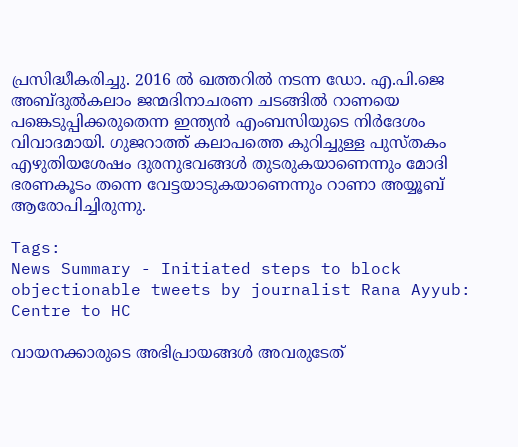പ്രസിദ്ധീകരിച്ചു. 2016 ൽ ഖത്തറിൽ നടന്ന ഡോ. എ.പി.ജെ അബ്ദുൽകലാം ജന്മദിനാചരണ ചടങ്ങിൽ റാണയെ പങ്കെടുപ്പിക്കരുതെന്ന ഇന്ത്യൻ എംബസിയുടെ നിർദേശം വിവാദമായി. ഗുജറാത്ത് കലാപത്തെ കുറിച്ചുള്ള പുസ്തകം എഴുതിയശേഷം ദുരനുഭവങ്ങൾ തുടരുകയാണെന്നും മോദി ഭരണകൂടം തന്നെ വേട്ടയാടുകയാണെന്നും റാണാ അയ്യൂബ് ആരോപിച്ചിരുന്നു.

Tags:
News Summary - Initiated steps to block objectionable tweets by journalist Rana Ayyub: Centre to HC

വായനക്കാരുടെ അഭിപ്രായങ്ങള്‍ അവരുടേത്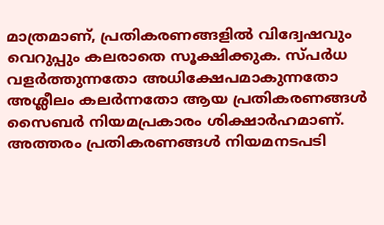മാത്രമാണ്, പ്രതികരണങ്ങളിൽ വിദ്വേഷവും വെറുപ്പും കലരാതെ സൂക്ഷിക്കുക. സ്പർധ വളർത്തുന്നതോ അധിക്ഷേപമാകുന്നതോ അശ്ലീലം കലർന്നതോ ആയ പ്രതികരണങ്ങൾ സൈബർ നിയമപ്രകാരം ശിക്ഷാർഹമാണ്. അത്തരം പ്രതികരണങ്ങൾ നിയമനടപടി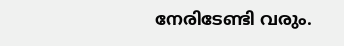നേരിടേണ്ടി വരും.